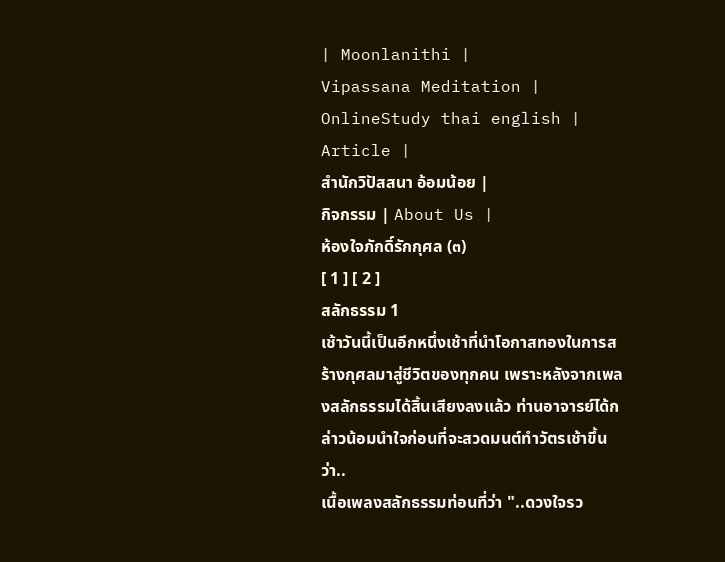| Moonlanithi |
Vipassana Meditation |
OnlineStudy thai english |
Article |
สำนักวิปัสสนา อ้อมน้อย |
กิจกรรม | About Us |
ห้องใจภักดิ์รักกุศล (๓)
[ 1 ] [ 2 ]
สลักธรรม 1
เช้าวันนี้เป็นอีกหนึ่งเช้าที่นำโอกาสทองในการสร้างกุศลมาสู่ชีวิตของทุกคน เพราะหลังจากเพลงสลักธรรมได้สิ้นเสียงลงแล้ว ท่านอาจารย์ได้กล่าวน้อมนำใจก่อนที่จะสวดมนต์ทำวัตรเช้าขึ้นว่า..
เนื้อเพลงสลักธรรมท่อนที่ว่า "..ดวงใจรว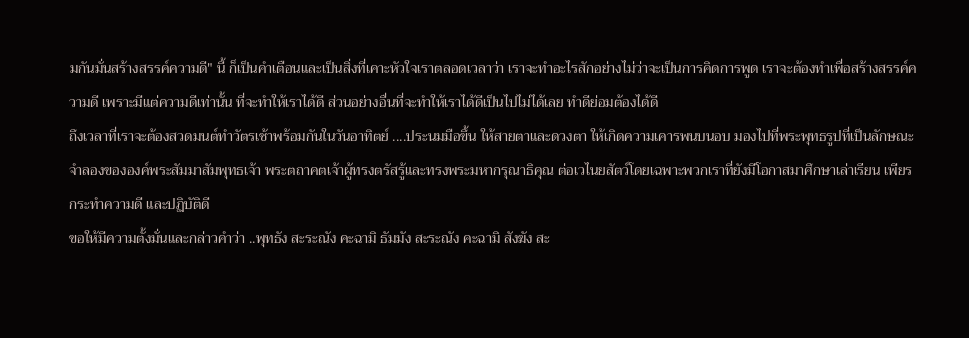มกันมั่นสร้างสรรค์ความดี" นี้ ก็เป็นคำเตือนและเป็นสิ่งที่เคาะหัวใจเราตลอดเวลาว่า เราจะทำอะไรสักอย่างไม่ว่าจะเป็นการคิดการพูด เราจะต้องทำเพื่อสร้างสรรค์ความดี เพราะมีแต่ความดีเท่านั้น ที่จะทำให้เราได้ดี ส่วนอย่างอื่นที่จะทำให้เราได้ดีเป็นไปไม่ได้เลย ทำดีย่อมต้องได้ดี
ถึงเวลาที่เราจะต้องสวดมนต์ทำวัตรเช้าพร้อมกันในวันอาทิตย์ ....ประนมมือขึ้น ให้สายตาและดวงตา ให้เกิดความเคารพนบนอบ มองไปที่พระพุทธรูปที่เป็นลักษณะจำลองขององค์พระสัมมาสัมพุทธเจ้า พระตถาคตเจ้าผู้ทรงตรัสรู้และทรงพระมหากรุณาธิคุณ ต่อเวไนยสัตว์โดยเฉพาะพวกเราที่ยังมีโอกาสมาศึกษาเล่าเรียน เพียรกระทำความดี และปฏิบัติดี
ขอให้มีความตั้งมั่นและกล่าวคำว่า ..พุทธัง สะระณัง คะฉามิ ธัมมัง สะระณัง คะฉามิ สังฆัง สะ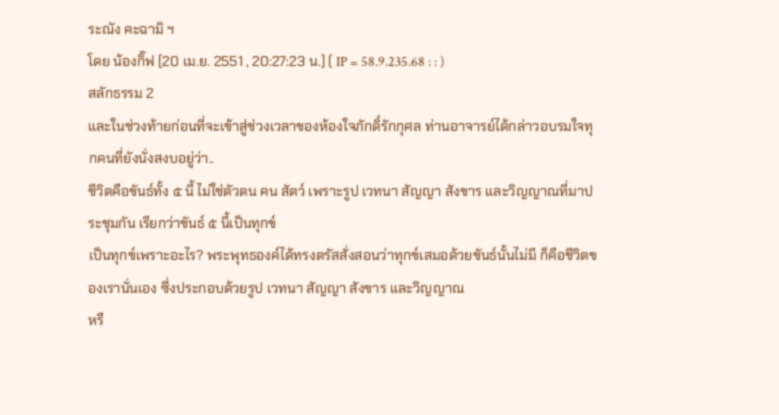ระณัง คะฉามิ ฯ
โดย น้องกิ๊ฟ [20 เม.ย. 2551 , 20:27:23 น.] ( IP = 58.9.235.68 : : )
สลักธรรม 2
และในช่วงท้ายก่อนที่จะเข้าสู่ช่วงเวลาของห้องใจภักดิ์รักกุศล ท่านอาจารย์ได้กล่าวอบรมใจทุกคนที่ยังนั่งสงบอยู่ว่า..
ชีวิตคือขันธ์ทั้ง ๕ นี้ ไม่ใช่ตัวตน คน สัตว์ เพราะรูป เวทนา สัญญา สังขาร และวิญญาณที่มาประชุมกัน เรียกว่าขันธ์ ๕ นี้เป็นทุกข์
เป็นทุกข์เพราะอะไร? พระพุทธองค์ได้ทรงตรัสสั่งสอนว่าทุกข์เสมอด้วยขันธ์นั้นไม่มี ก็คือชีวิตของเรานั่นเอง ซึ่งประกอบด้วยรูป เวทนา สัญญา สังขาร และวิญญาณ
หรื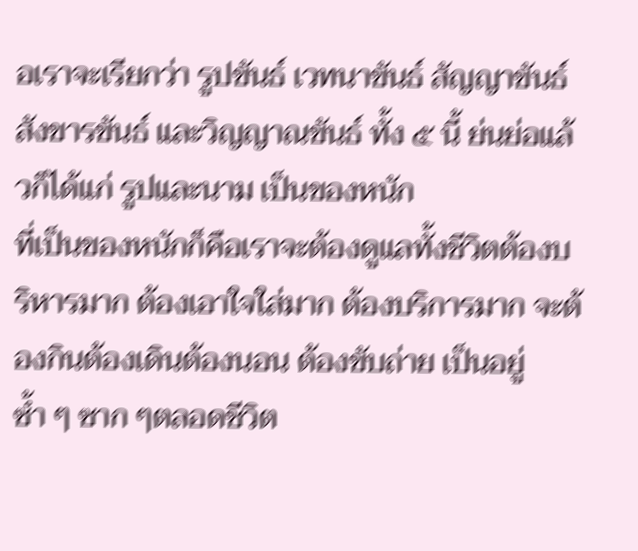อเราจะเรียกว่า รูปขันธ์ เวทนาขันธ์ สัญญาขันธ์ สังขารขันธ์ และวิญญาณขันธ์ ทั้ง ๕ นี้ ย่นย่อแล้วก็ได้แก่ รูปและนาม เป็นของหนัก
ที่เป็นของหนักก็คือเราจะต้องดูแลทั้งชีวิตต้องบริหารมาก ต้องเอาใจใส่มาก ต้องบริการมาก จะต้องกินต้องเดินต้องนอน ต้องขับถ่าย เป็นอยู่ ซ้ำ ๆ ซาก ๆตลอดชีวิต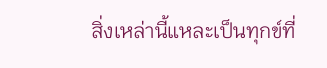สิ่งเหล่านี้แหละเป็นทุกข์ที่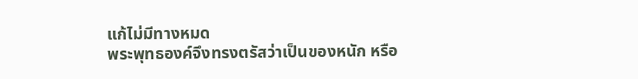แก้ไม่มีทางหมด
พระพุทธองค์จึงทรงตรัสว่าเป็นของหนัก หรือ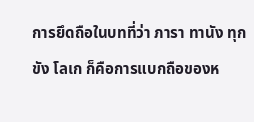การยึดถือในบทที่ว่า ภารา ทานัง ทุกขัง โลเก ก็คือการแบกถือของห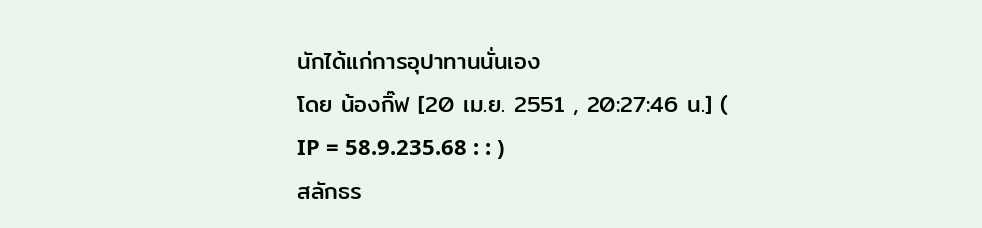นักได้แก่การอุปาทานนั่นเอง
โดย น้องกิ๊ฟ [20 เม.ย. 2551 , 20:27:46 น.] ( IP = 58.9.235.68 : : )
สลักธร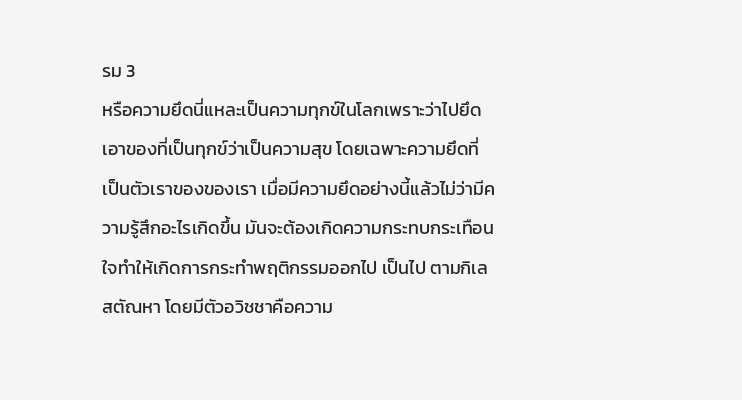รม 3
หรือความยึดนี่แหละเป็นความทุกข์ในโลกเพราะว่าไปยึดเอาของที่เป็นทุกข์ว่าเป็นความสุข โดยเฉพาะความยึดที่เป็นตัวเราของของเรา เมื่อมีความยึดอย่างนี้แล้วไม่ว่ามีความรู้สึกอะไรเกิดขึ้น มันจะต้องเกิดความกระทบกระเทือนใจทำให้เกิดการกระทำพฤติกรรมออกไป เป็นไป ตามกิเลสตัณหา โดยมีตัวอวิชชาคือความ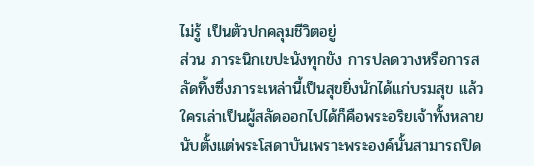ไม่รู้ เป็นตัวปกคลุมชีวิตอยู่
ส่วน ภาระนิกเขปะนังทุกขัง การปลดวางหรือการสลัดทิ้งซึ่งภาระเหล่านี้เป็นสุขยิ่งนักได้แก่บรมสุข แล้วใครเล่าเป็นผู้สลัดออกไปได้ก็คือพระอริยเจ้าทั้งหลาย นับตั้งแต่พระโสดาบันเพราะพระองค์นั้นสามารถปิด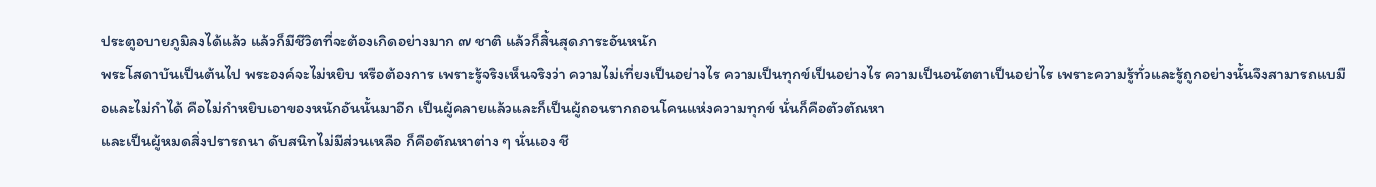ประตูอบายภูมิลงได้แล้ว แล้วก็มีชีวิตที่จะต้องเกิดอย่างมาก ๗ ชาติ แล้วก็สิ้นสุดภาระอันหนัก
พระโสดาบันเป็นต้นไป พระองค์จะไม่หยิบ หรือต้องการ เพราะรู้จริงเห็นจริงว่า ความไม่เที่ยงเป็นอย่างไร ความเป็นทุกข์เป็นอย่างไร ความเป็นอนัตตาเป็นอย่าไร เพราะความรู้ทั่วและรู้ถูกอย่างนั้นจึงสามารถแบมือและไม่กำได้ คือไม่กำหยิบเอาของหนักอันนั้นมาอีก เป็นผู้คลายแล้วและก็เป็นผู้ถอนรากถอนโคนแห่งความทุกข์ นั่นก็คือตัวตัณหา
และเป็นผู้หมดสิ่งปรารถนา ดับสนิทไม่มีส่วนเหลือ ก็คือตัณหาต่าง ๆ นั่นเอง ชี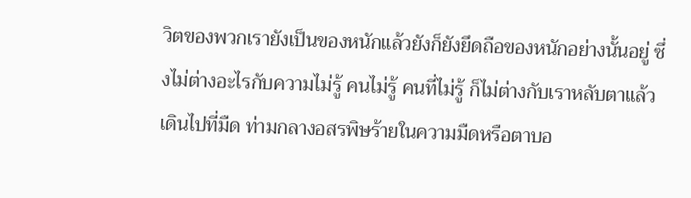วิตของพวกเรายังเป็นของหนักแล้วยังก็ยังยึดถือของหนักอย่างนั้นอยู่ ซึ่งไม่ต่างอะไรกับความไม่รู้ คนไม่รู้ คนที่ไม่รู้ ก็ไม่ต่างกับเราหลับตาแล้วเดินไปที่มืด ท่ามกลางอสรพิษร้ายในความมืดหรือตาบอ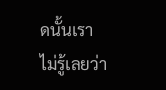ดนั้นเราไม่รู้เลยว่า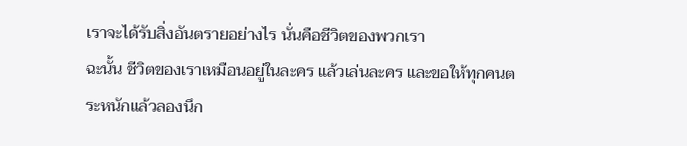เราจะได้รับสิ่งอันตรายอย่างไร นั่นคือชีวิตของพวกเรา
ฉะนั้น ชีวิตของเราเหมือนอยู่ในละคร แล้วเล่นละคร และขอให้ทุกคนตระหนักแล้วลองนึก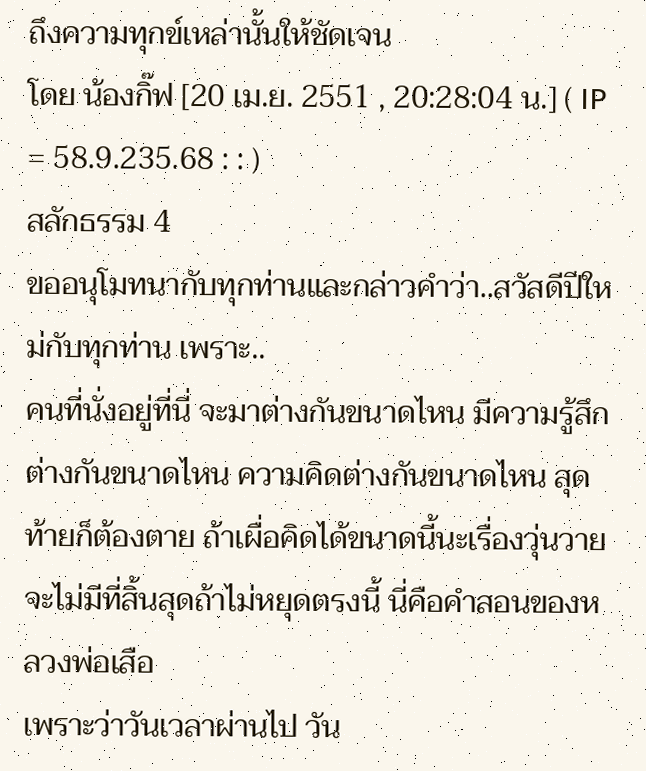ถึงความทุกข์เหล่านั้นให้ชัดเจน
โดย น้องกิ๊ฟ [20 เม.ย. 2551 , 20:28:04 น.] ( IP = 58.9.235.68 : : )
สลักธรรม 4
ขออนุโมทนากับทุกท่านและกล่าวคำว่า..สวัสดีปีใหม่กับทุกท่าน เพราะ..
คนที่นั่งอยู่ที่นี่ จะมาต่างกันขนาดไหน มีความรู้สึกต่างกันขนาดไหน ความคิดต่างกันขนาดไหน สุดท้ายก็ต้องตาย ถ้าเผื่อคิดได้ขนาดนี้นะเรื่องวุ่นวายจะไม่มีที่สิ้นสุดถ้าไม่หยุดตรงนี้ นี่คือคำสอนของหลวงพ่อเสือ
เพราะว่าวันเวลาผ่านไป วัน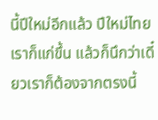นี้ปีใหม่อีกแล้ว ปีใหม่ไทย เราก็แก่ขึ้น แล้วก็นึกว่าเดี๋ยวเราก็ต้องจากตรงนี้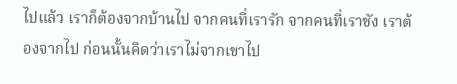ไปแล้ว เราก็ต้องจากบ้านไป จากคนที่เรารัก จากคนที่เราชัง เราต้องจากไป ก่อนนั้นคิดว่าเราไม่จากเขาไป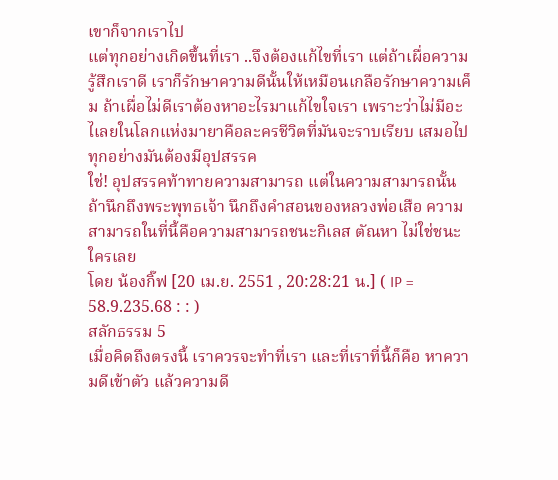เขาก็จากเราไป
แต่ทุกอย่างเกิดขึ้นที่เรา ..จึงต้องแก้ไขที่เรา แต่ถ้าเผื่อความรู้สึกเราดี เราก็รักษาความดีนั้นให้เหมือนเกลือรักษาความเค็ม ถ้าเผื่อไม่ดีเราต้องหาอะไรมาแก้ไขใจเรา เพราะว่าไม่มีอะไเลยในโลกแห่งมายาคือละครชีวิตที่มันจะราบเรียบ เสมอไป ทุกอย่างมันต้องมีอุปสรรค
ใช่! อุปสรรคท้าทายความสามารถ แต่ในความสามารถนั้นถ้านึกถึงพระพุทธเจ้า นึกถึงคำสอนของหลวงพ่อเสือ ความสามารถในที่นี้คือความสามารถชนะกิเลส ตัณหา ไม่ใช่ชนะใครเลย
โดย น้องกิ๊ฟ [20 เม.ย. 2551 , 20:28:21 น.] ( IP = 58.9.235.68 : : )
สลักธรรม 5
เมื่อคิดถึงตรงนี้ เราควรจะทำที่เรา และที่เราที่นี้ก็คือ หาความดีเข้าตัว แล้วความดี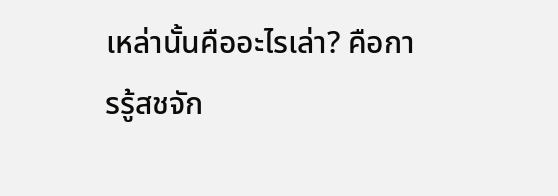เหล่านั้นคืออะไรเล่า? คือการรู้สชจัก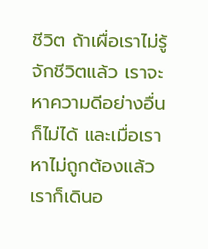ชีวิต ถ้าเผื่อเราไม่รู้จักชีวิตแล้ว เราจะหาความดีอย่างอื่นก็ไม่ได้ และเมื่อเราหาไม่ถูกต้องแล้ว เราก็เดินอ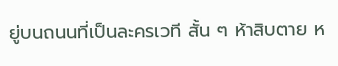ยู่บนถนนที่เป็นละครเวที สั้น ๆ ห้าสิบตาย ห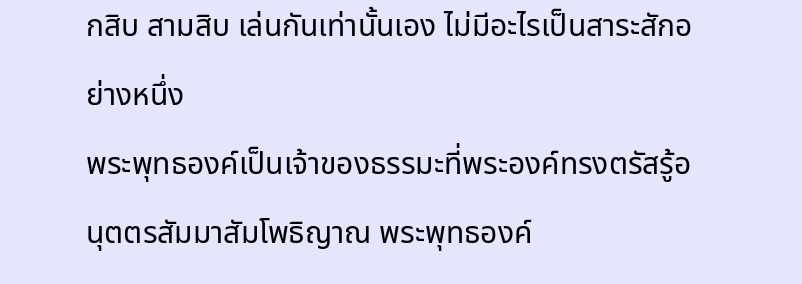กสิบ สามสิบ เล่นกันเท่านั้นเอง ไม่มีอะไรเป็นสาระสักอย่างหนึ่ง
พระพุทธองค์เป็นเจ้าของธรรมะที่พระองค์ทรงตรัสรู้อนุตตรสัมมาสัมโพธิญาณ พระพุทธองค์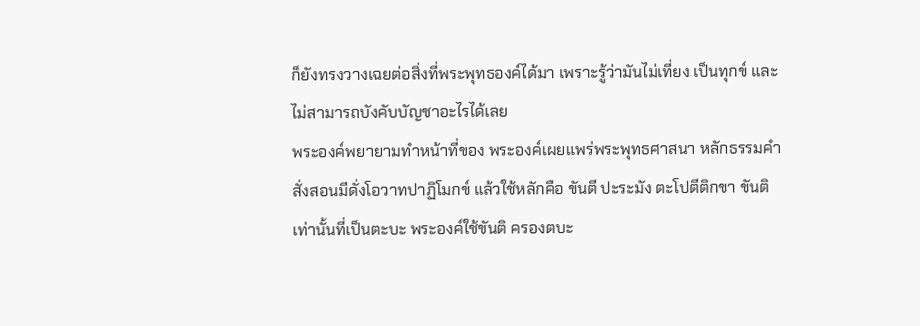ก็ยังทรงวางเฉยต่อสิ่งที่พระพุทธองค์ได้มา เพราะรู้ว่ามันไม่เที่ยง เป็นทุกข์ และไม่สามารถบังคับบัญชาอะไรได้เลย
พระองค์พยายามทำหน้าที่ของ พระองค์เผยแพร่พระพุทธศาสนา หลักธรรมคำสั่งสอนมีดั่งโอวาทปาฏิโมกข์ แล้วใช้หลักคือ ขันตี ปะระมัง ตะโปตีติกขา ขันติเท่านั้นที่เป็นตะบะ พระองค์ใช้ขันติ ครองตบะ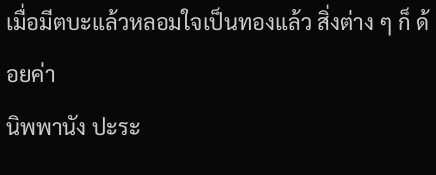เมื่อมีตบะแล้วหลอมใจเป็นทองแล้ว สิ่งต่าง ๆ ก็ ด้อยค่า
นิพพานัง ปะระ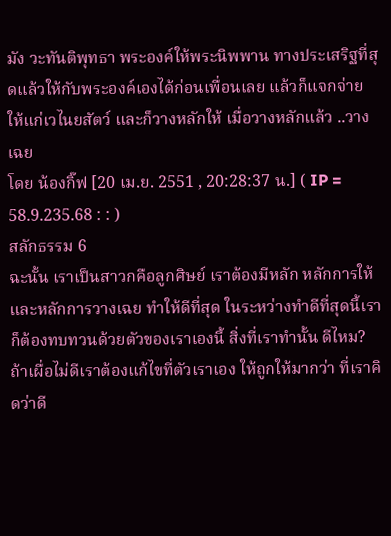มัง วะทันติพุทธา พระองค์ให้พระนิพพาน ทางประเสริฐที่สุดแล้วให้กับพระองค์เองได้ก่อนเพื่อนเลย แล้วก็แจกจ่าย ให้แก่เวไนยสัตว์ และก็วางหลักให้ เมื่อวางหลักแล้ว ..วางเฉย
โดย น้องกิ๊ฟ [20 เม.ย. 2551 , 20:28:37 น.] ( IP = 58.9.235.68 : : )
สลักธรรม 6
ฉะนั้น เราเป็นสาวกคือลูกศิษย์ เราต้องมีหลัก หลักการให้ และหลักการวางเฉย ทำให้ดีที่สุด ในระหว่างทำดีที่สุดนี้เราก็ต้องทบทวนด้วยตัวของเราเองนี้ สิ่งที่เราทำนั้น ดีไหม?
ถ้าเผื่อไม่ดีเราต้องแก้ไขที่ตัวเราเอง ให้ถูกให้มากว่า ที่เราคิดว่าดี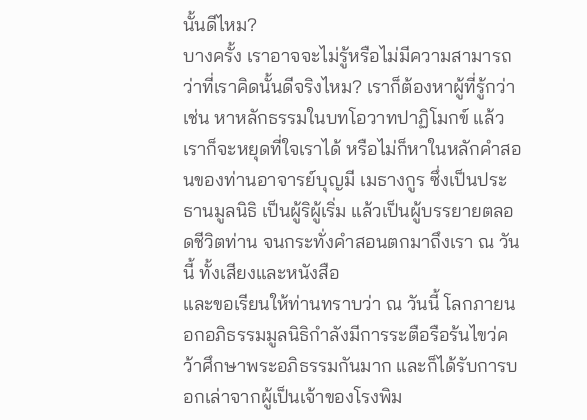นั้นดีไหม?
บางครั้ง เราอาจจะไม่รู้หรือไม่มีความสามารถว่าที่เราคิดนั้นดีจริงไหม? เราก็ต้องหาผู้ที่รู้กว่า เช่น หาหลักธรรมในบทโอวาทปาฏิโมกข์ แล้วเราก็จะหยุดที่ใจเราได้ หรือไม่ก็หาในหลักคำสอนของท่านอาจารย์บุญมี เมธางกูร ซึ่งเป็นประธานมูลนิธิ เป็นผู้ริผู้เริ่ม แล้วเป็นผู้บรรยายตลอดชีวิตท่าน จนกระทั่งคำสอนตกมาถึงเรา ณ วันนี้ ทั้งเสียงและหนังสือ
และขอเรียนให้ท่านทราบว่า ณ วันนี้ โลกภายนอกอภิธรรมมูลนิธิกำลังมีการระตือรือร้นไขว่คว้าศึกษาพระอภิธรรมกันมาก และก็ได้รับการบอกเล่าจากผู้เป็นเจ้าของโรงพิม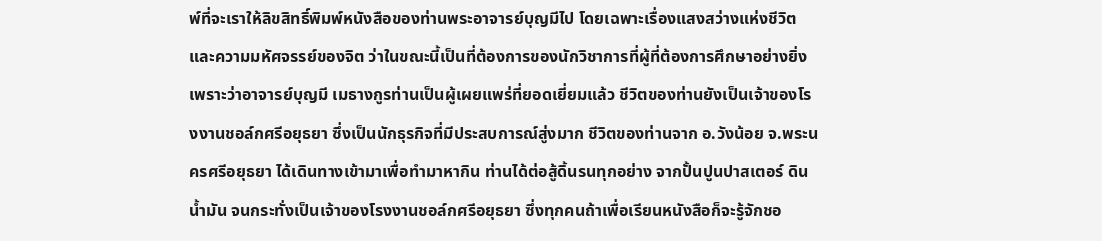พ์ที่จะเราให้ลิขสิทธิ์พิมพ์หนังสือของท่านพระอาจารย์บุญมีไป โดยเฉพาะเรื่องแสงสว่างแห่งชีวิต และความมหัศจรรย์ของจิต ว่าในขณะนี้เป็นที่ต้องการของนักวิชาการที่ผู้ที่ต้องการศึกษาอย่างยิ่ง
เพราะว่าอาจารย์บุญมี เมธางกูรท่านเป็นผู้เผยแพร่ที่ยอดเยี่ยมแล้ว ชีวิตของท่านยังเป็นเจ้าของโรงงานชอล์กศรีอยุธยา ซึ่งเป็นนักธุรกิจที่มีประสบการณ์สู่งมาก ชีวิตของท่านจาก อ.วังน้อย จ.พระนครศรีอยุธยา ได้เดินทางเข้ามาเพื่อทำมาหากิน ท่านได้ต่อสู้ดิ้นรนทุกอย่าง จากปั้นปูนปาสเตอร์ ดินน้ำมัน จนกระทั่งเป็นเจ้าของโรงงานชอล์กศรีอยุธยา ซึ่งทุกคนถ้าเพื่อเรียนหนังสือก็จะรู้จักชอ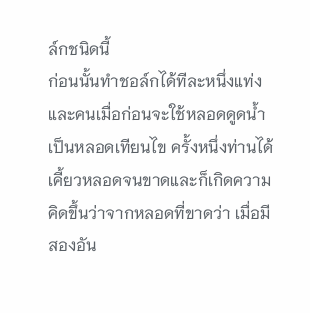ล์กชนิดนี้
ก่อนนั้นทำชอล์กได้ทีละหนึ่งแท่ง และคนเมื่อก่อนจะใช้หลอดดูดน้ำเป็นหลอดเทียนไข ครั้งหนึ่งท่านได้เคี้ยวหลอดจนขาดและก็เกิดความคิดขึ้นว่าจากหลอดที่ขาดว่า เมื่อมีสองอัน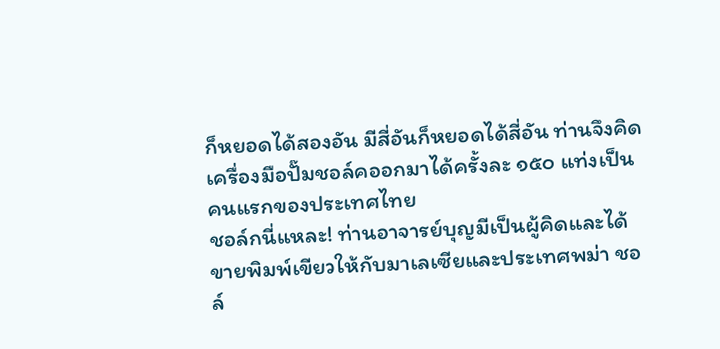ก็หยอดได้สองอัน มีสี่อันก็หยอดได้สี่อัน ท่านจึงคิดเครื่องมือปั๊มชอล์คออกมาได้ครั้งละ ๑๕๐ แท่งเป็นคนแรกของประเทศไทย
ชอล์กนี่แหละ! ท่านอาจารย์บุญมีเป็นผู้คิดและได้ขายพิมพ์เขียวให้กับมาเลเซียและประเทศพม่า ชอล์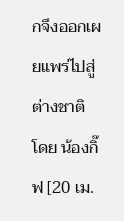กจึงออกเผยแพร่ไปสู่ต่างชาติ
โดย น้องกิ๊ฟ [20 เม.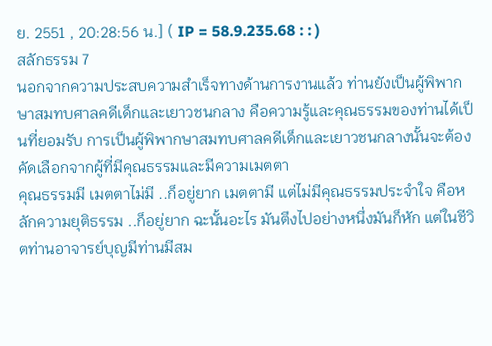ย. 2551 , 20:28:56 น.] ( IP = 58.9.235.68 : : )
สลักธรรม 7
นอกจากความประสบความสำเร็จทางด้านการงานแล้ว ท่านยังเป็นผู้พิพากษาสมทบศาลคดีเด็กและเยาวชนกลาง คือความรู้และคุณธรรมของท่านได้เป็นที่ยอมรับ การเป็นผู้พิพากษาสมทบศาลคดีเด็กและเยาวชนกลางนั้นจะต้องคัดเลือกจากผู้ที่มีคุณธรรมและมีความเมตตา
คุณธรรมมี เมตตาไม่มี ..ก็อยู่ยาก เมตตามี แต่ไม่มีคุณธรรมประจำใจ คือหลักความยุติธรรม ..ก็อยู่ยาก ฉะนั้นอะไร มันตึงไปอย่างหนึ่งมันก็หัก แต่ในชีวิตท่านอาจารย์บุญมีท่านมีสม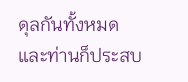ดุลกันทั้งหมด และท่านก็ประสบ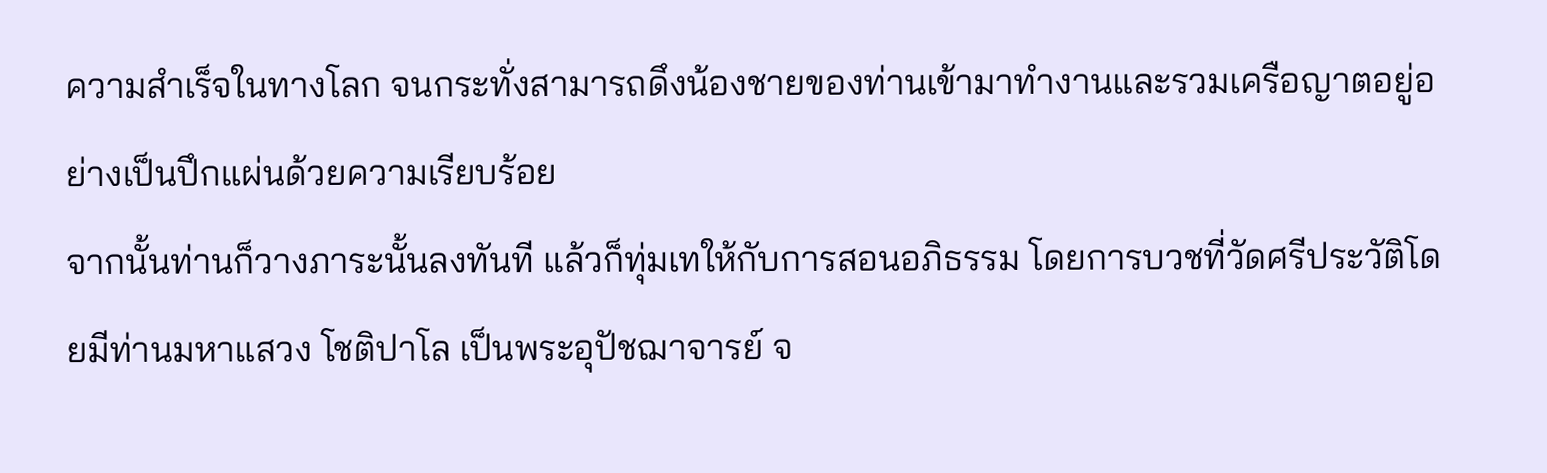ความสำเร็จในทางโลก จนกระทั่งสามารถดึงน้องชายของท่านเข้ามาทำงานและรวมเครือญาตอยู่อย่างเป็นปึกแผ่นด้วยความเรียบร้อย
จากนั้นท่านก็วางภาระนั้นลงทันที แล้วก็ทุ่มเทให้กับการสอนอภิธรรม โดยการบวชที่วัดศรีประวัติโดยมีท่านมหาแสวง โชติปาโล เป็นพระอุปัชฌาจารย์ จ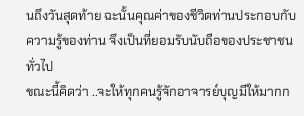นถึงวันสุดท้าย ฉะนั้นคุณค่าของชีวิตท่านประกอบกับความรู้ของท่าน จึงเป็นที่ยอมรับนับถือของประชาชนทั่วไป
ขณะนี้คิดว่า ..จะให้ทุกคนรู้จักอาจารย์บุญมีให้มากก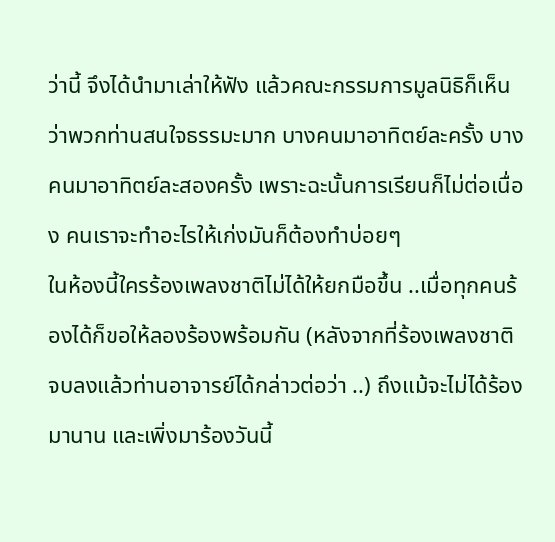ว่านี้ จึงได้นำมาเล่าให้ฟัง แล้วคณะกรรมการมูลนิธิก็เห็นว่าพวกท่านสนใจธรรมะมาก บางคนมาอาทิตย์ละครั้ง บางคนมาอาทิตย์ละสองครั้ง เพราะฉะนั้นการเรียนก็ไม่ต่อเนื่อง คนเราจะทำอะไรให้เก่งมันก็ต้องทำบ่อยๆ
ในห้องนี้ใครร้องเพลงชาติไม่ได้ให้ยกมือขึ้น ..เมื่อทุกคนร้องได้ก็ขอให้ลองร้องพร้อมกัน (หลังจากที่ร้องเพลงชาติจบลงแล้วท่านอาจารย์ได้กล่าวต่อว่า ..) ถึงแม้จะไม่ได้ร้องมานาน และเพิ่งมาร้องวันนี้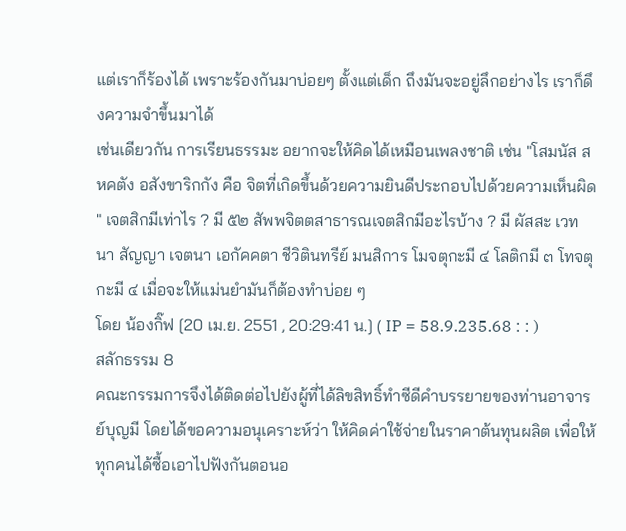แต่เราก็ร้องได้ เพราะร้องกันมาบ่อยๆ ตั้งแต่เด็ก ถึงมันจะอยู่ลึกอย่างไร เราก็ดึงความจำขึ้นมาได้
เช่นเดียวกัน การเรียนธรรมะ อยากจะให้คิดได้เหมือนเพลงชาติ เช่น "โสมนัส สหคตัง อสังขาริกกัง คือ จิตที่เกิดขึ้นด้วยความยินดีประกอบไปด้วยความเห็นผิด " เจตสิกมีเท่าไร ? มี ๕๒ สัพพจิตตสาธารณเจตสิกมีอะไรบ้าง ? มี ผัสสะ เวทนา สัญญา เจตนา เอกัคคตา ชีวิตินทรีย์ มนสิการ โมจตุกะมี ๔ โลติกมี ๓ โทจตุกะมี ๔ เมื่อจะให้แม่นยำมันก็ต้องทำบ่อย ๆ
โดย น้องกิ๊ฟ [20 เม.ย. 2551 , 20:29:41 น.] ( IP = 58.9.235.68 : : )
สลักธรรม 8
คณะกรรมการจึงได้ติดต่อไปยังผู้ที่ได้ลิขสิทธิ์ทำซีดีคำบรรยายของท่านอาจารย์บุญมี โดยได้ขอความอนุเคราะห์ว่า ให้คิดค่าใช้จ่ายในราคาต้นทุนผลิต เพื่อให้ทุกคนได้ซื้อเอาไปฟังกันตอนอ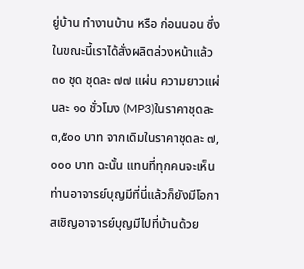ยู่บ้าน ทำงานบ้าน หรือ ก่อนนอน ซึ่งในขณะนี้เราได้สั่งผลิตล่วงหน้าแล้ว ๓๐ ชุด ชุดละ ๗๗ แผ่น ความยาวแผ่นละ ๑๐ ชั่วโมง (MP3)ในราคาชุดละ ๓,๕๐๐ บาท จากเดิมในราคาชุดละ ๗,๐๐๐ บาท ฉะนั้น แทนที่ทุกคนจะเห็นท่านอาจารย์บุญมีที่นี่แล้วก็ยังมีโอกาสเชิญอาจารย์บุญมีไปที่บ้านด้วย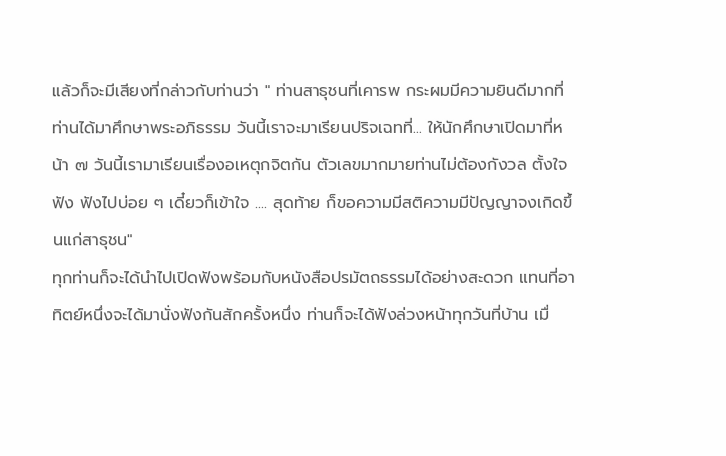แล้วก็จะมีเสียงที่กล่าวกับท่านว่า " ท่านสาธุชนที่เคารพ กระผมมีความยินดีมากที่ท่านได้มาศึกษาพระอภิธรรม วันนี้เราจะมาเรียนปริจเฉทที่... ให้นักศึกษาเปิดมาที่หน้า ๗ วันนี้เรามาเรียนเรื่องอเหตุกจิตกัน ตัวเลขมากมายท่านไม่ต้องกังวล ตั้งใจฟัง ฟังไปบ่อย ๆ เดี๋ยวก็เข้าใจ .... สุดท้าย ก็ขอความมีสติความมีปัญญาจงเกิดขึ้นแก่สาธุชน"
ทุกท่านก็จะได้นำไปเปิดฟังพร้อมกับหนังสือปรมัตถธรรมได้อย่างสะดวก แทนที่อาทิตย์หนึ่งจะได้มานั่งฟังกันสักครั้งหนึ่ง ท่านก็จะได้ฟังล่วงหน้าทุกวันที่บ้าน เมื่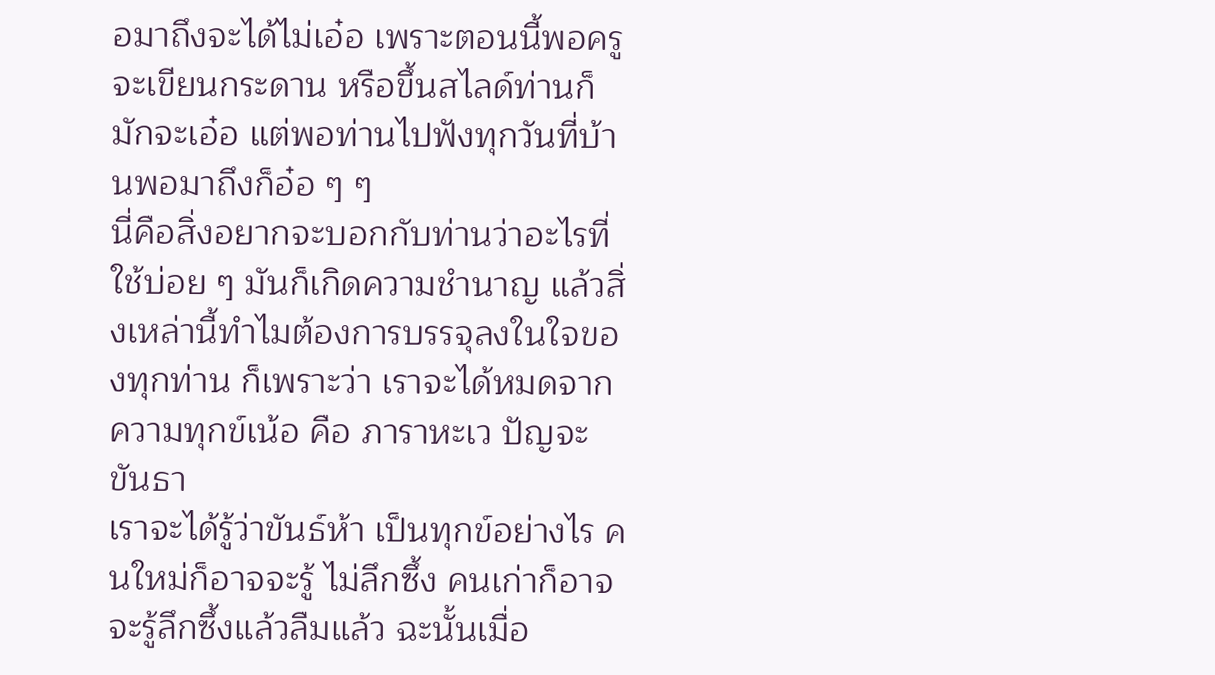อมาถึงจะได้ไม่เอ๋อ เพราะตอนนี้พอครูจะเขียนกระดาน หรือขึ้นสไลด์ท่านก็มักจะเอ๋อ แต่พอท่านไปฟังทุกวันที่บ้านพอมาถึงก็อ๋อ ๆ ๆ
นี่คือสิ่งอยากจะบอกกับท่านว่าอะไรที่ใช้บ่อย ๆ มันก็เกิดความชำนาญ แล้วสิ่งเหล่านี้ทำไมต้องการบรรจุลงในใจของทุกท่าน ก็เพราะว่า เราจะได้หมดจากความทุกข์เน้อ คือ ภาราหะเว ปัญจะ ขันธา
เราจะได้รู้ว่าขันธ์ห้า เป็นทุกข์อย่างไร คนใหม่ก็อาจจะรู้ ไม่ลึกซึ้ง คนเก่าก็อาจจะรู้ลึกซึ้งแล้วลืมแล้ว ฉะนั้นเมื่อ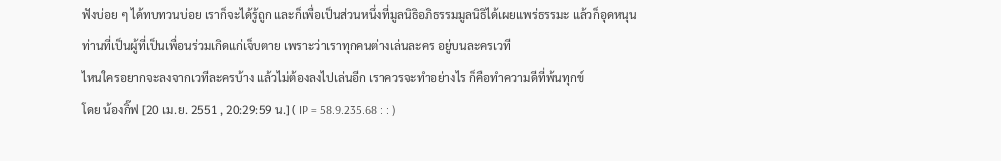ฟังบ่อย ๆ ได้ทบทวนบ่อย เราก็จะได้รู้ถูก และก็เพื่อเป็นส่วนหนึ่งที่มูลนิธิอภิธรรมมูลนิธิได้เผยแพร่ธรรมะ แล้วก็อุดหนุนท่านที่เป็นผู้ที่เป็นเพื่อนร่วมเกิดแก่เจ็บตาย เพราะว่าเราทุกคนต่างเล่นละคร อยู่บนละครเวที
ไหนใครอยากจะลงจากเวทีละครบ้าง แล้วไม่ต้องลงไปเล่นอีก เราควรจะทำอย่างไร ก็คือทำความดีที่พ้นทุกข์
โดย น้องกิ๊ฟ [20 เม.ย. 2551 , 20:29:59 น.] ( IP = 58.9.235.68 : : )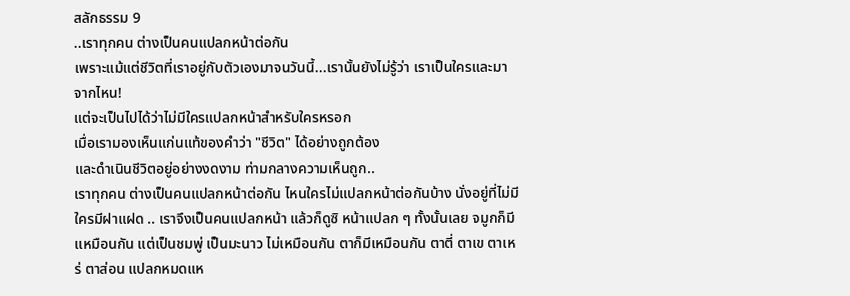สลักธรรม 9
..เราทุกคน ต่างเป็นคนแปลกหน้าต่อกัน
เพราะแม้แต่ชีวิตที่เราอยู่กับตัวเองมาจนวันนี้...เรานั้นยังไม่รู้ว่า เราเป็นใครและมาจากไหน!
แต่จะเป็นไปได้ว่าไม่มีใครแปลกหน้าสำหรับใครหรอก
เมื่อเรามองเห็นแก่นแท้ของคำว่า "ชีวิต" ได้อย่างถูกต้อง
และดำเนินชีวิตอยู่อย่างงดงาม ท่ามกลางความเห็นถูก..
เราทุกคน ต่างเป็นคนแปลกหน้าต่อกัน ไหนใครไม่แปลกหน้าต่อกันบ้าง นั่งอยู่ที่ไม่มีใครมีฝาแฝด .. เราจึงเป็นคนแปลกหน้า แล้วก็ดูซิ หน้าแปลก ๆ ทั้งนั้นเลย จมูกก็มีเเหมือนกัน แต่เป็นชมพู่ เป็นมะนาว ไม่เหมือนกัน ตาก็มีเหมือนกัน ตาตี่ ตาเข ตาเหร่ ตาส่อน แปลกหมดแห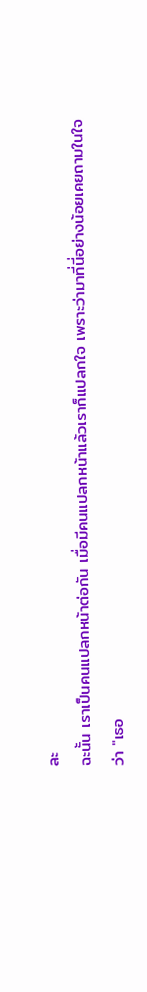ละ
ฉะนั้น เราเป็นคนแปลกหน้าต่อกัน เมื่อมีคนแปลกหน้าแล้วเราก็แปลกใจ เพราะว่ามาที่นี่อย่างน้อยเคยถามในใจว่า "เธอ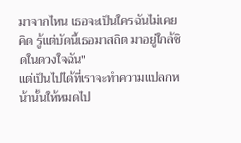มาจากไหน เธอจะเป็นใครฉันไม่เคยคิด รู้แต่บัดนี้เธอมาสถิต มาอยู่ใกล้ชิดในดวงใจฉัน"
แต่เป็นไปได้ที่เราจะทำความแปลกหน้านั้นให้หมดไป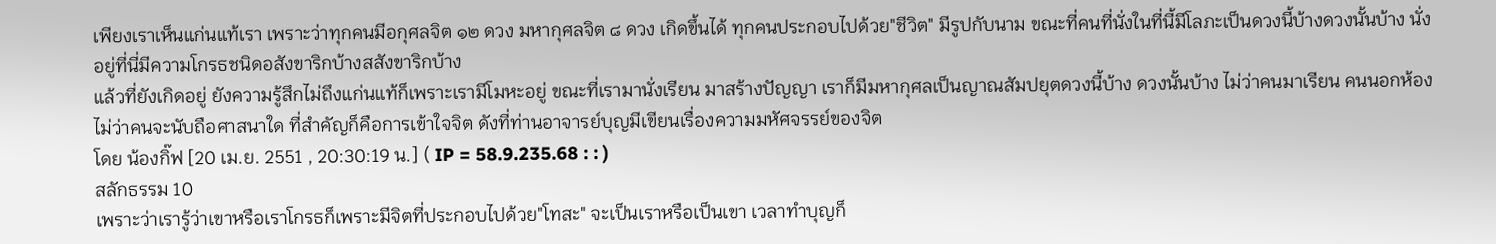เพียงเราเห็นแก่นแท้เรา เพราะว่าทุกคนมีอกุศลจิต ๑๒ ดวง มหากุศลจิต ๘ ดวง เกิดขึ้นได้ ทุกคนประกอบไปด้วย"ชีวิต" มีรูปกับนาม ขณะที่คนที่นั่งในที่นี้มีโลภะเป็นดวงนี้บ้างดวงนั้นบ้าง นั่งอยู่ที่นี่มีความโกรธชนิดอสังขาริกบ้างสสังขาริกบ้าง
แล้วที่ยังเกิดอยู่ ยังความรู้สึกไม่ถึงแก่นแท้ก็เพราะเรามีโมหะอยู่ ขณะที่เรามานั่งเรียน มาสร้างปัญญา เราก็มีมหากุศลเป็นญาณสัมปยุตดวงนี้บ้าง ดวงนั้นบ้าง ไม่ว่าคนมาเรียน คนนอกห้องไม่ว่าคนจะนับถือศาสนาใด ที่สำคัญก็คือการเข้าใจจิต ดังที่ท่านอาจารย์บุญมีเขียนเรื่องความมหัศจรรย์ของจิต
โดย น้องกิ๊ฟ [20 เม.ย. 2551 , 20:30:19 น.] ( IP = 58.9.235.68 : : )
สลักธรรม 10
เพราะว่าเรารู้ว่าเขาหรือเราโกรธก็เพราะมีจิตที่ประกอบไปด้วย"โทสะ" จะเป็นเราหรือเป็นเขา เวลาทำบุญก็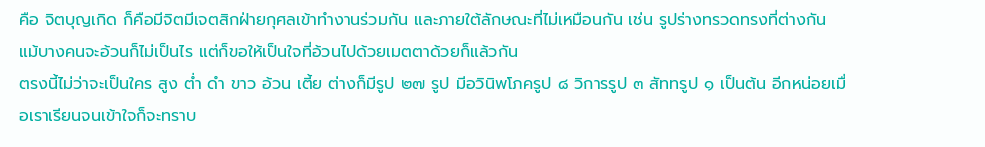คือ จิตบุญเกิด ก็คือมีจิตมีเจตสิกฝ่ายกุศลเข้าทำงานร่วมกัน และภายใต้ลักษณะที่ไม่เหมือนกัน เช่น รูปร่างทรวดทรงที่ต่างกัน แม้บางคนจะอ้วนก็ไม่เป็นไร แต่ก็ขอให้เป็นใจที่อ้วนไปด้วยเมตตาด้วยก็แล้วกัน
ตรงนี้ไม่ว่าจะเป็นใคร สูง ต่ำ ดำ ขาว อ้วน เตี้ย ต่างก็มีรูป ๒๗ รูป มีอวินิพโภครูป ๘ วิการรูป ๓ สัททรูป ๑ เป็นต้น อีกหน่อยเมื่อเราเรียนจนเข้าใจก็จะทราบ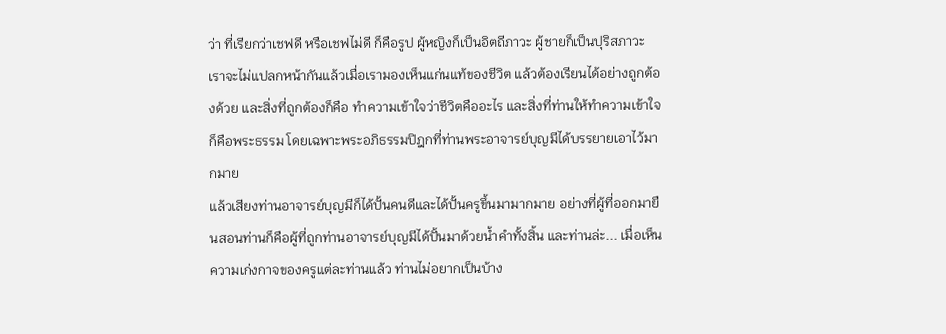ว่า ที่เรียกว่าเชฟดี หรือเชฟไม่ดี ก็คือรูป ผู้หญิงก็เป็นอิตถีภาวะ ผู้ชายก็เป็นปุริสภาวะ
เราจะไม่แปลกหน้ากันแล้วเมื่อเรามองเห็นแก่นแท้ของชีวิต แล้วต้องเรียนได้อย่างถูกต้องด้วย และสิ่งที่ถูกต้องก็คือ ทำความเข้าใจว่าชีวิตคืออะไร และสิ่งที่ท่านให้ทำความเข้าใจก็คือพระธรรม โดยเฉพาะพระอภิธรรมปิฎกที่ท่านพระอาจารย์บุญมีได้บรรยายเอาไว้มากมาย
แล้วเสียงท่านอาจารย์บุญมีก็ได้ปั้นคนดีและได้ปั้นครูขึ้นมามากมาย อย่างที่ผู้ที่ออกมายืนสอนท่านก็คือผู้ที่ถูกท่านอาจารย์บุญมีได้ปั้นมาด้วยน้ำคำทั้งสิ้น และท่านล่ะ... เมื่อเห็นความเก่งกาจของครูแต่ละท่านแล้ว ท่านไม่อยากเป็นบ้าง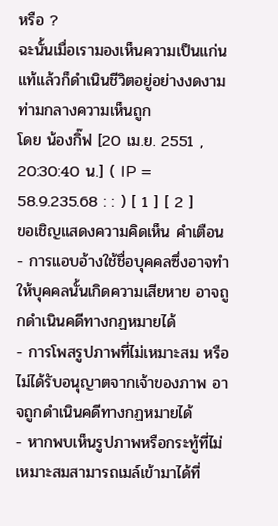หรือ ?
ฉะนั้นเมื่อเรามองเห็นความเป็นแก่นแท้แล้วก็ดำเนินชีวิตอยู่อย่างงดงามท่ามกลางความเห็นถูก
โดย น้องกิ๊ฟ [20 เม.ย. 2551 , 20:30:40 น.] ( IP = 58.9.235.68 : : ) [ 1 ] [ 2 ]
ขอเชิญแสดงความคิดเห็น คำเตือน
- การแอบอ้างใช้ชื่อบุคคลซึ่งอาจทำให้บุคคลนั้นเกิดความเสียหาย อาจถูกดำเนินคดีทางกฏหมายได้
- การโพสรูปภาพที่ไม่เหมาะสม หรือ ไม่ได้รับอนุญาตจากเจ้าของภาพ อาจถูกดำเนินคดีทางกฏหมายได้
- หากพบเห็นรูปภาพหรือกระทู้ที่ไม่เหมาะสมสามารถเมล์เข้ามาได้ที่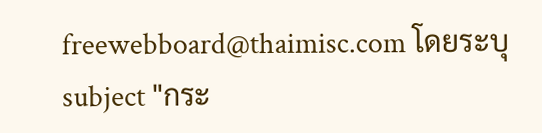freewebboard@thaimisc.com โดยระบุ subject "กระ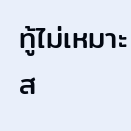ทู้ไม่เหมาะส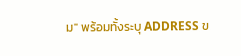ม" พร้อมทั้งระบุ ADDRESS ข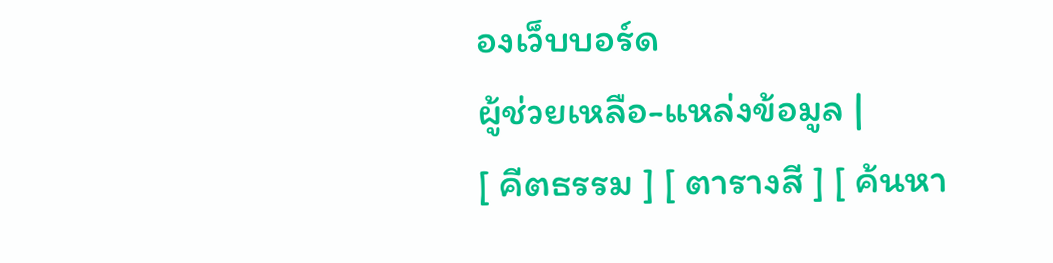องเว็บบอร์ด
ผู้ช่วยเหลือ-แหล่งข้อมูล |
[ คีตธรรม ] [ ตารางสี ] [ ค้นหา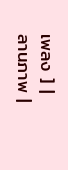เพลง ] |
ลานภาพ |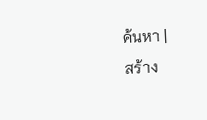ค้นหา |
สร้าง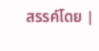สรรค์โดย |